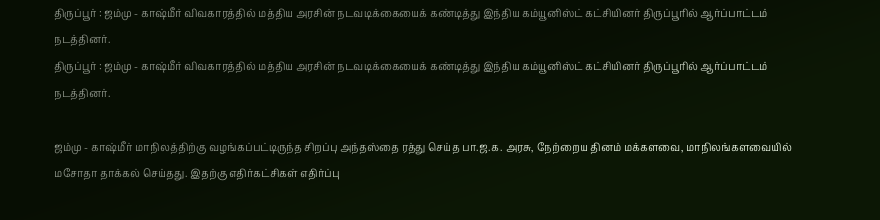திருப்பூர் : ஜம்மு - காஷ்மீர் விவகாரத்தில் மத்திய அரசின் நடவடிக்கையைக் கண்டித்து இந்திய கம்யூனிஸ்ட் கட்சியினர் திருப்பூரில் ஆர்ப்பாட்டம் நடத்தினர்.
திருப்பூர் : ஜம்மு - காஷ்மீர் விவகாரத்தில் மத்திய அரசின் நடவடிக்கையைக் கண்டித்து இந்திய கம்யூனிஸ்ட் கட்சியினர் திருப்பூரில் ஆர்ப்பாட்டம் நடத்தினர்.

ஜம்மு - காஷ்மீர் மாநிலத்திற்கு வழங்கப்பட்டிருந்த சிறப்பு அந்தஸ்தை ரத்து செய்த பா.ஜ.க. அரசு, நேற்றைய தினம் மக்களவை, மாநிலங்களவையில் மசோதா தாக்கல் செய்தது. இதற்கு எதிர்கட்சிகள் எதிர்ப்பு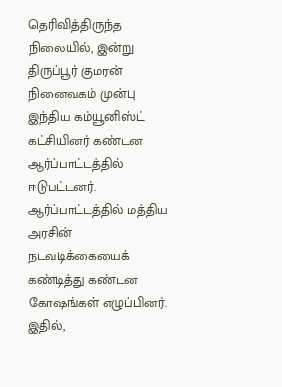தெரிவித்திருந்த நிலையில், இன்று திருப்பூர் குமரன் நினைவகம் முன்பு இந்திய கம்யூனிஸ்ட் கட்சியினர் கண்டன ஆர்ப்பாட்டத்தில் ஈடுபட்டனர். ஆர்ப்பாட்டத்தில் மத்திய அரசின் நடவடிக்கையைக் கண்டித்து கண்டன கோஷங்கள் எழுப்பினர். இதில்,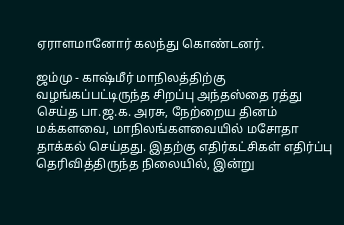ஏராளமானோர் கலந்து கொண்டனர்.

ஜம்மு - காஷ்மீர் மாநிலத்திற்கு வழங்கப்பட்டிருந்த சிறப்பு அந்தஸ்தை ரத்து செய்த பா.ஜ.க. அரசு, நேற்றைய தினம் மக்களவை, மாநிலங்களவையில் மசோதா தாக்கல் செய்தது. இதற்கு எதிர்கட்சிகள் எதிர்ப்பு தெரிவித்திருந்த நிலையில், இன்று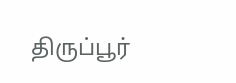திருப்பூர்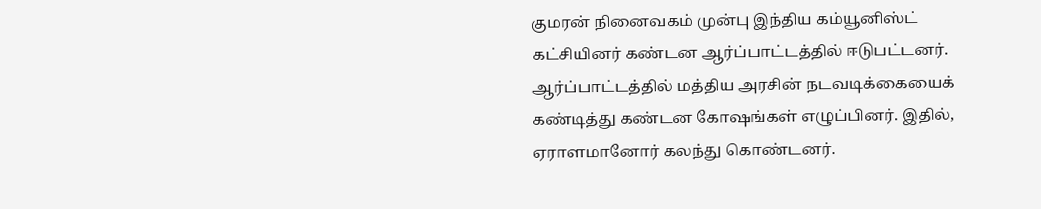குமரன் நினைவகம் முன்பு இந்திய கம்யூனிஸ்ட் கட்சியினர் கண்டன ஆர்ப்பாட்டத்தில் ஈடுபட்டனர். ஆர்ப்பாட்டத்தில் மத்திய அரசின் நடவடிக்கையைக் கண்டித்து கண்டன கோஷங்கள் எழுப்பினர். இதில், ஏராளமானோர் கலந்து கொண்டனர்.